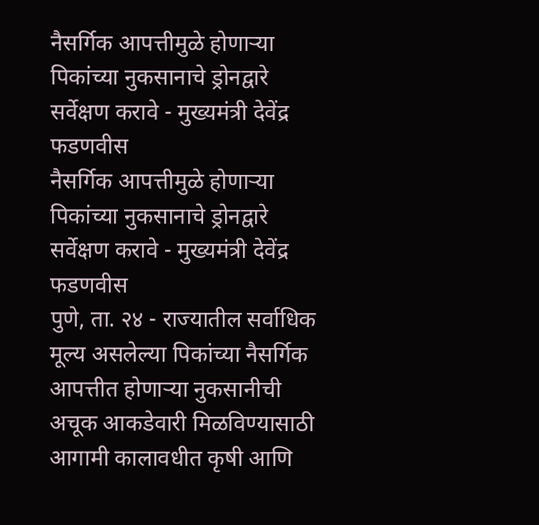नैसर्गिक आपत्तीमुळे होणाऱ्या पिकांच्या नुकसानाचे ड्रोनद्वारे सर्वेक्षण करावे - मुख्यमंत्री देवेंद्र फडणवीस
नैसर्गिक आपत्तीमुळे होणाऱ्या पिकांच्या नुकसानाचे ड्रोनद्वारे सर्वेक्षण करावे - मुख्यमंत्री देवेंद्र फडणवीस
पुणे, ता. २४ - राज्यातील सर्वाधिक मूल्य असलेल्या पिकांच्या नैसर्गिक आपत्तीत होणाऱ्या नुकसानीची अचूक आकडेवारी मिळविण्यासाठी आगामी कालावधीत कृषी आणि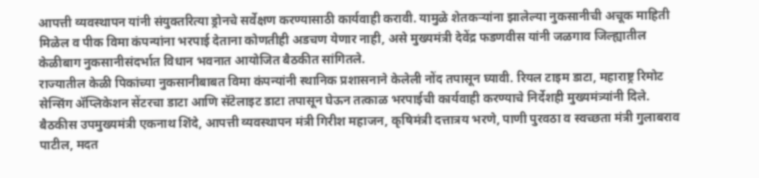आपत्ती व्यवस्थापन यांनी संयुक्तरित्या ड्रोनचे सर्वेक्षण करण्यासाठी कार्यवाही करावी. यामुळे शेतकऱ्यांना झालेल्या नुकसानीची अचूक माहिती मिळेल व पीक विमा कंपन्यांना भरपाई देताना कोणतीही अडचण येणार नाही, असे मुख्यमंत्री देवेंद्र फडणवीस यांनी जळगाव जिल्ह्यातील केळीबाग नुकसानीसंदर्भात विधान भवनात आयोजित बैठकीत सांगितले.
राज्यातील केळी पिकांच्या नुकसानीबाबत विमा कंपन्यांनी स्थानिक प्रशासनाने केलेली नोंद तपासून घ्यावी. रियल टाइम डाटा, महाराष्ट्र रिमोट सेन्सिंग ॲप्लिकेशन सेंटरचा डाटा आणि सॅटेलाइट डाटा तपासून घेऊन तत्काळ भरपाईची कार्यवाही करण्याचे निर्देशही मुख्यमंत्र्यांनी दिले.
बैठकीस उपमुख्यमंत्री एकनाथ शिंदे, आपत्ती व्यवस्थापन मंत्री गिरीश महाजन, कृषिमंत्री दत्तात्रय भरणे, पाणी पुरवठा व स्वच्छता मंत्री गुलाबराव पाटील, मदत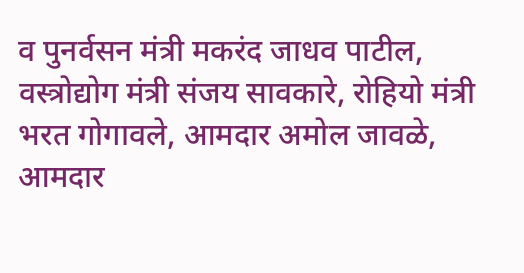व पुनर्वसन मंत्री मकरंद जाधव पाटील, वस्त्रोद्योग मंत्री संजय सावकारे, रोहियो मंत्री भरत गोगावले, आमदार अमोल जावळे, आमदार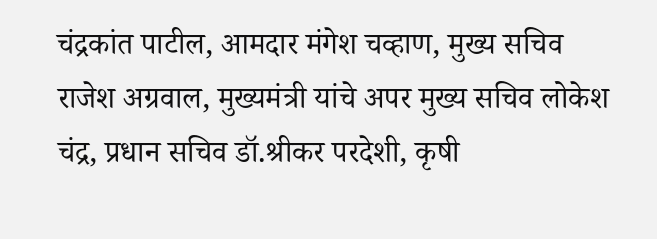चंद्रकांत पाटील, आमदार मंगेश चव्हाण, मुख्य सचिव राजेश अग्रवाल, मुख्यमंत्री यांचे अपर मुख्य सचिव लोकेश चंद्र, प्रधान सचिव डॉ.श्रीकर परदेशी, कृषी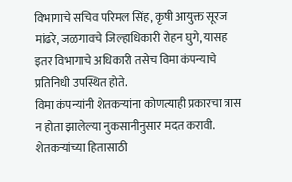विभागाचे सचिव परिमल सिंह, कृषी आयुक्त सूरज मांढरे, जळगावचे जिल्हाधिकारी रोहन घुगे, यासह इतर विभागाचे अधिकारी तसेच विमा कंपन्याचे प्रतिनिधी उपस्थित होते.
विमा कंपन्यांनी शेतकऱ्यांना कोणत्याही प्रकारचा त्रास न होता झालेल्या नुकसानीनुसार मदत करावी. शेतकऱ्यांच्या हितासाठी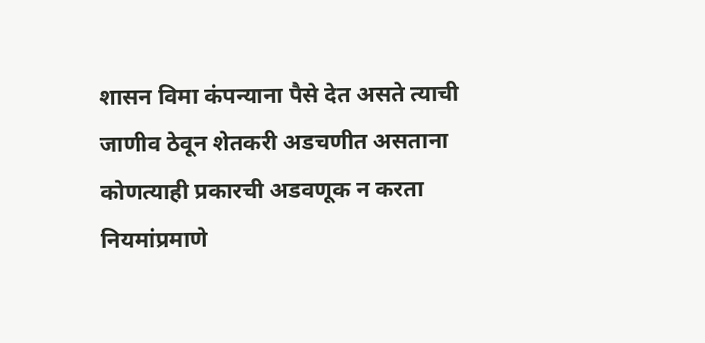शासन विमा कंपन्याना पैसे देत असते त्याची जाणीव ठेवून शेतकरी अडचणीत असताना कोणत्याही प्रकारची अडवणूक न करता नियमांप्रमाणे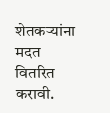शेतकऱ्यांना मदत वितरित करावी.